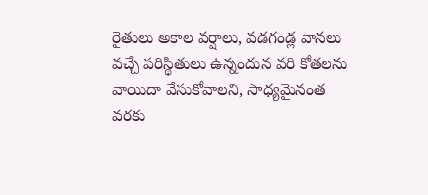రైతులు అకాల వర్షాలు, వడగండ్ల వానలు వచ్చే పరిస్థితులు ఉన్నందున వరి కోతలను
వాయిదా వేసుకోవాలని, సాధ్యమైనంత వరకు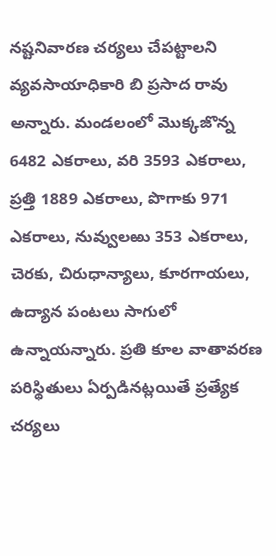నష్టనివారణ చర్యలు చేపట్టాలని వ్యవసాయాధికారి బి ప్రసాద రావు అన్నారు. మండలంలో మొక్కజొన్న 6482 ఎకరాలు, వరి 3593 ఎకరాలు, ప్రత్తి 1889 ఎకరాలు, పొగాకు 971 ఎకరాలు, నువ్వులఱు 353 ఎకరాలు, చెరకు, చిరుధాన్యాలు, కూరగాయలు, ఉద్యాన పంటలు సాగులో ఉన్నాయన్నారు. ప్రతి కూల వాతావరణ పరిస్థితులు ఏర్పడినట్లయితే ప్రత్యేక చర్యలు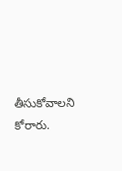తీసుకోవాలని కోరారు.